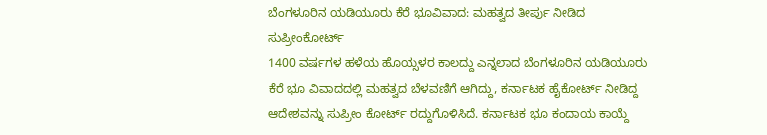ಬೆಂಗಳೂರಿನ ಯಡಿಯೂರು ಕೆರೆ ಭೂವಿವಾದ: ಮಹತ್ವದ ತೀರ್ಪು ನೀಡಿದ ಸುಪ್ರೀಂಕೋರ್ಟ್
1400 ವರ್ಷಗಳ ಹಳೆಯ ಹೊಯ್ಸಳರ ಕಾಲದ್ದು ಎನ್ನಲಾದ ಬೆಂಗಳೂರಿನ ಯಡಿಯೂರು ಕೆರೆ ಭೂ ವಿವಾದದಲ್ಲಿ ಮಹತ್ವದ ಬೆಳವಣಿಗೆ ಆಗಿದ್ದು, ಕರ್ನಾಟಕ ಹೈಕೋರ್ಟ್ ನೀಡಿದ್ದ ಆದೇಶವನ್ನು ಸುಪ್ರೀಂ ಕೋರ್ಟ್ ರದ್ದುಗೊಳಿಸಿದೆ. ಕರ್ನಾಟಕ ಭೂ ಕಂದಾಯ ಕಾಯ್ದೆ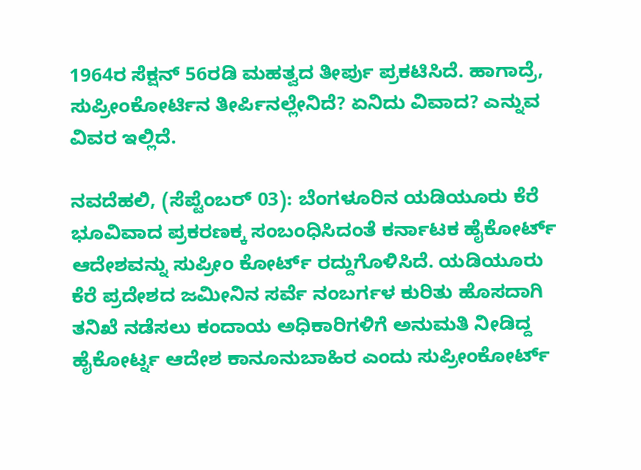1964ರ ಸೆಕ್ಷನ್ 56ರಡಿ ಮಹತ್ವದ ತೀರ್ಪು ಪ್ರಕಟಿಸಿದೆ. ಹಾಗಾದ್ರೆ, ಸುಪ್ರೀಂಕೋರ್ಟಿನ ತೀರ್ಪಿನಲ್ಲೇನಿದೆ? ಏನಿದು ವಿವಾದ? ಎನ್ನುವ ವಿವರ ಇಲ್ಲಿದೆ.

ನವದೆಹಲಿ, (ಸೆಪ್ಟೆಂಬರ್ 03): ಬೆಂಗಳೂರಿನ ಯಡಿಯೂರು ಕೆರೆ ಭೂವಿವಾದ ಪ್ರಕರಣಕ್ಕ ಸಂಬಂಧಿಸಿದಂತೆ ಕರ್ನಾಟಕ ಹೈಕೋರ್ಟ್ ಆದೇಶವನ್ನು ಸುಪ್ರೀಂ ಕೋರ್ಟ್ ರದ್ದುಗೊಳಿಸಿದೆ. ಯಡಿಯೂರು ಕೆರೆ ಪ್ರದೇಶದ ಜಮೀನಿನ ಸರ್ವೆ ನಂಬರ್ಗಳ ಕುರಿತು ಹೊಸದಾಗಿ ತನಿಖೆ ನಡೆಸಲು ಕಂದಾಯ ಅಧಿಕಾರಿಗಳಿಗೆ ಅನುಮತಿ ನೀಡಿದ್ದ ಹೈಕೋರ್ಟ್ನ ಆದೇಶ ಕಾನೂನುಬಾಹಿರ ಎಂದು ಸುಪ್ರೀಂಕೋರ್ಟ್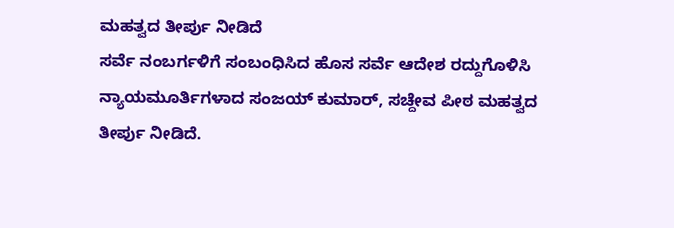ಮಹತ್ವದ ತೀರ್ಪು ನೀಡಿದೆ
ಸರ್ವೆ ನಂಬರ್ಗಳಿಗೆ ಸಂಬಂಧಿಸಿದ ಹೊಸ ಸರ್ವೆ ಆದೇಶ ರದ್ದುಗೊಳಿಸಿ ನ್ಯಾಯಮೂರ್ತಿಗಳಾದ ಸಂಜಯ್ ಕುಮಾರ್, ಸಚ್ದೇವ ಪೀಠ ಮಹತ್ವದ ತೀರ್ಪು ನೀಡಿದೆ.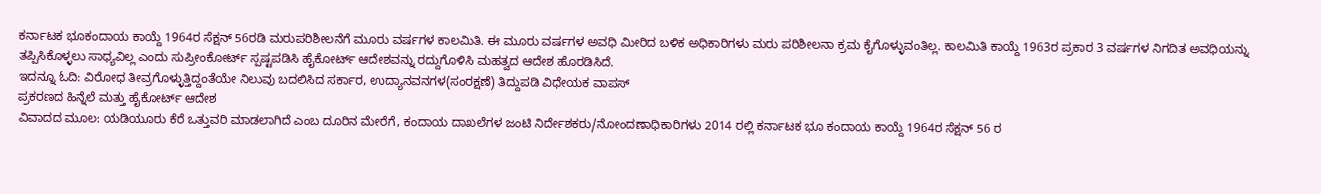ಕರ್ನಾಟಕ ಭೂಕಂದಾಯ ಕಾಯ್ದೆ 1964ರ ಸೆಕ್ಷನ್ 56ರಡಿ ಮರುಪರಿಶೀಲನೆಗೆ ಮೂರು ವರ್ಷಗಳ ಕಾಲಮಿತಿ. ಈ ಮೂರು ವರ್ಷಗಳ ಅವಧಿ ಮೀರಿದ ಬಳಿಕ ಅಧಿಕಾರಿಗಳು ಮರು ಪರಿಶೀಲನಾ ಕ್ರಮ ಕೈಗೊಳ್ಳುವಂತಿಲ್ಲ. ಕಾಲಮಿತಿ ಕಾಯ್ದೆ 1963ರ ಪ್ರಕಾರ 3 ವರ್ಷಗಳ ನಿಗದಿತ ಅವಧಿಯನ್ನು ತಪ್ಪಿಸಿಕೊಳ್ಳಲು ಸಾಧ್ಯವಿಲ್ಲ ಎಂದು ಸುಪ್ರೀಂಕೋರ್ಟ್ ಸ್ಪಷ್ಟಪಡಿಸಿ ಹೈಕೋರ್ಟ್ ಆದೇಶವನ್ನು ರದ್ದುಗೊಳಿಸಿ ಮಹತ್ವದ ಆದೇಶ ಹೊರಡಿಸಿದೆ.
ಇದನ್ನೂ ಓದಿ: ವಿರೋಧ ತೀವ್ರಗೊಳ್ಳುತ್ತಿದ್ದಂತೆಯೇ ನಿಲುವು ಬದಲಿಸಿದ ಸರ್ಕಾರ, ಉದ್ಯಾನವನಗಳ(ಸಂರಕ್ಷಣೆ) ತಿದ್ದುಪಡಿ ವಿಧೇಯಕ ವಾಪಸ್
ಪ್ರಕರಣದ ಹಿನ್ನೆಲೆ ಮತ್ತು ಹೈಕೋರ್ಟ್ ಆದೇಶ
ವಿವಾದದ ಮೂಲ: ಯಡಿಯೂರು ಕೆರೆ ಒತ್ತುವರಿ ಮಾಡಲಾಗಿದೆ ಎಂಬ ದೂರಿನ ಮೇರೆಗೆ, ಕಂದಾಯ ದಾಖಲೆಗಳ ಜಂಟಿ ನಿರ್ದೇಶಕರು/ನೋಂದಣಾಧಿಕಾರಿಗಳು 2014 ರಲ್ಲಿ ಕರ್ನಾಟಕ ಭೂ ಕಂದಾಯ ಕಾಯ್ದೆ 1964ರ ಸೆಕ್ಷನ್ 56 ರ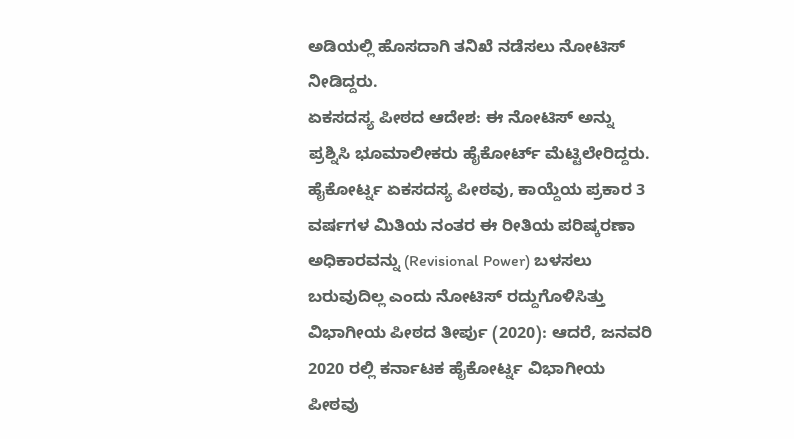ಅಡಿಯಲ್ಲಿ ಹೊಸದಾಗಿ ತನಿಖೆ ನಡೆಸಲು ನೋಟಿಸ್ ನೀಡಿದ್ದರು.
ಏಕಸದಸ್ಯ ಪೀಠದ ಆದೇಶ: ಈ ನೋಟಿಸ್ ಅನ್ನು ಪ್ರಶ್ನಿಸಿ ಭೂಮಾಲೀಕರು ಹೈಕೋರ್ಟ್ ಮೆಟ್ಟಿಲೇರಿದ್ದರು. ಹೈಕೋರ್ಟ್ನ ಏಕಸದಸ್ಯ ಪೀಠವು, ಕಾಯ್ದೆಯ ಪ್ರಕಾರ 3 ವರ್ಷಗಳ ಮಿತಿಯ ನಂತರ ಈ ರೀತಿಯ ಪರಿಷ್ಕರಣಾ ಅಧಿಕಾರವನ್ನು (Revisional Power) ಬಳಸಲು ಬರುವುದಿಲ್ಲ ಎಂದು ನೋಟಿಸ್ ರದ್ದುಗೊಳಿಸಿತ್ತು
ವಿಭಾಗೀಯ ಪೀಠದ ತೀರ್ಪು (2020): ಆದರೆ, ಜನವರಿ 2020 ರಲ್ಲಿ ಕರ್ನಾಟಕ ಹೈಕೋರ್ಟ್ನ ವಿಭಾಗೀಯ ಪೀಠವು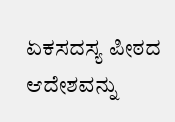ಏಕಸದಸ್ಯ ಪೀಠದ ಆದೇಶವನ್ನು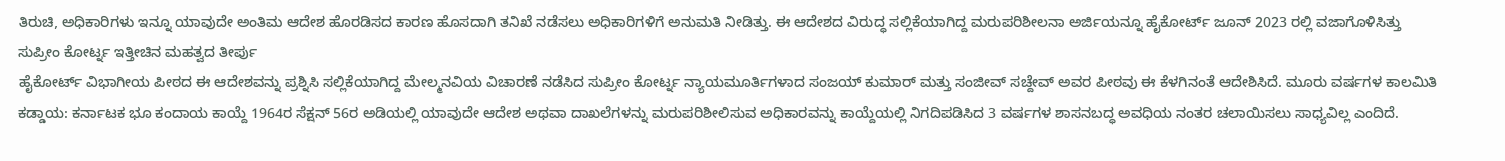ತಿರುಚಿ, ಅಧಿಕಾರಿಗಳು ಇನ್ನೂ ಯಾವುದೇ ಅಂತಿಮ ಆದೇಶ ಹೊರಡಿಸದ ಕಾರಣ ಹೊಸದಾಗಿ ತನಿಖೆ ನಡೆಸಲು ಅಧಿಕಾರಿಗಳಿಗೆ ಅನುಮತಿ ನೀಡಿತ್ತು. ಈ ಆದೇಶದ ವಿರುದ್ಧ ಸಲ್ಲಿಕೆಯಾಗಿದ್ದ ಮರುಪರಿಶೀಲನಾ ಅರ್ಜಿಯನ್ನೂ ಹೈಕೋರ್ಟ್ ಜೂನ್ 2023 ರಲ್ಲಿ ವಜಾಗೊಳಿಸಿತ್ತು
ಸುಪ್ರೀಂ ಕೋರ್ಟ್ನ ಇತ್ತೀಚಿನ ಮಹತ್ವದ ತೀರ್ಪು
ಹೈಕೋರ್ಟ್ ವಿಭಾಗೀಯ ಪೀಠದ ಈ ಆದೇಶವನ್ನು ಪ್ರಶ್ನಿಸಿ ಸಲ್ಲಿಕೆಯಾಗಿದ್ದ ಮೇಲ್ಮನವಿಯ ವಿಚಾರಣೆ ನಡೆಸಿದ ಸುಪ್ರೀಂ ಕೋರ್ಟ್ನ ನ್ಯಾಯಮೂರ್ತಿಗಳಾದ ಸಂಜಯ್ ಕುಮಾರ್ ಮತ್ತು ಸಂಜೀವ್ ಸಚ್ದೇವ್ ಅವರ ಪೀಠವು ಈ ಕೆಳಗಿನಂತೆ ಆದೇಶಿಸಿದೆ. ಮೂರು ವರ್ಷಗಳ ಕಾಲಮಿತಿ ಕಡ್ಡಾಯ: ಕರ್ನಾಟಕ ಭೂ ಕಂದಾಯ ಕಾಯ್ದೆ 1964ರ ಸೆಕ್ಷನ್ 56ರ ಅಡಿಯಲ್ಲಿ ಯಾವುದೇ ಆದೇಶ ಅಥವಾ ದಾಖಲೆಗಳನ್ನು ಮರುಪರಿಶೀಲಿಸುವ ಅಧಿಕಾರವನ್ನು ಕಾಯ್ದೆಯಲ್ಲಿ ನಿಗದಿಪಡಿಸಿದ 3 ವರ್ಷಗಳ ಶಾಸನಬದ್ಧ ಅವಧಿಯ ನಂತರ ಚಲಾಯಿಸಲು ಸಾಧ್ಯವಿಲ್ಲ ಎಂದಿದೆ.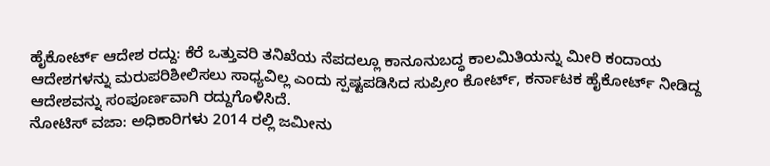ಹೈಕೋರ್ಟ್ ಆದೇಶ ರದ್ದು: ಕೆರೆ ಒತ್ತುವರಿ ತನಿಖೆಯ ನೆಪದಲ್ಲೂ ಕಾನೂನುಬದ್ಧ ಕಾಲಮಿತಿಯನ್ನು ಮೀರಿ ಕಂದಾಯ ಆದೇಶಗಳನ್ನು ಮರುಪರಿಶೀಲಿಸಲು ಸಾಧ್ಯವಿಲ್ಲ ಎಂದು ಸ್ಪಷ್ಟಪಡಿಸಿದ ಸುಪ್ರೀಂ ಕೋರ್ಟ್, ಕರ್ನಾಟಕ ಹೈಕೋರ್ಟ್ ನೀಡಿದ್ದ ಆದೇಶವನ್ನು ಸಂಪೂರ್ಣವಾಗಿ ರದ್ದುಗೊಳಿಸಿದೆ.
ನೋಟಿಸ್ ವಜಾ: ಅಧಿಕಾರಿಗಳು 2014 ರಲ್ಲಿ ಜಮೀನು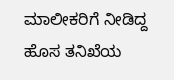ಮಾಲೀಕರಿಗೆ ನೀಡಿದ್ದ ಹೊಸ ತನಿಖೆಯ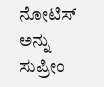ನೋಟಿಸ್ ಅನ್ನು ಸುಪ್ರೀಂ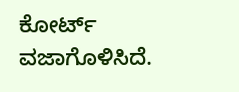ಕೋರ್ಟ್ ವಜಾಗೊಳಿಸಿದೆ.